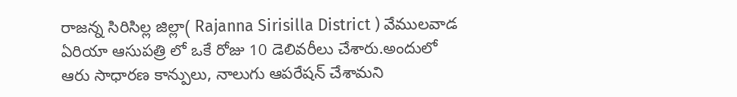రాజన్న సిరిసిల్ల జిల్లా( Rajanna Sirisilla District ) వేములవాడ ఏరియా ఆసుపత్రి లో ఒకే రోజు 10 డెలివరీలు చేశారు.అందులో ఆరు సాధారణ కాన్పులు, నాలుగు ఆపరేషన్ చేశామని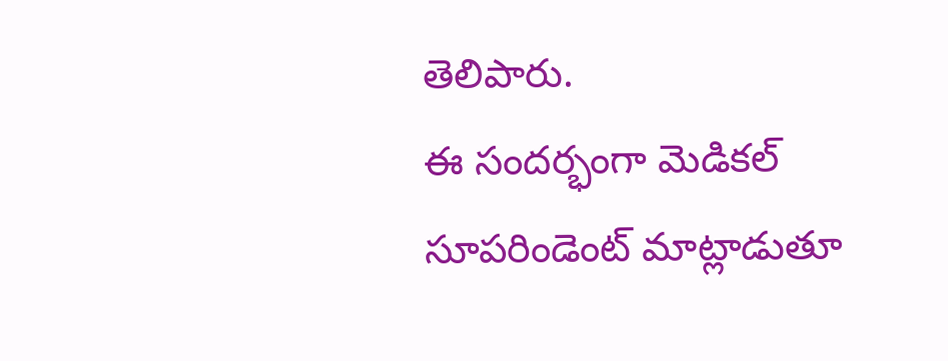తెలిపారు.
ఈ సందర్భంగా మెడికల్ సూపరిండెంట్ మాట్లాడుతూ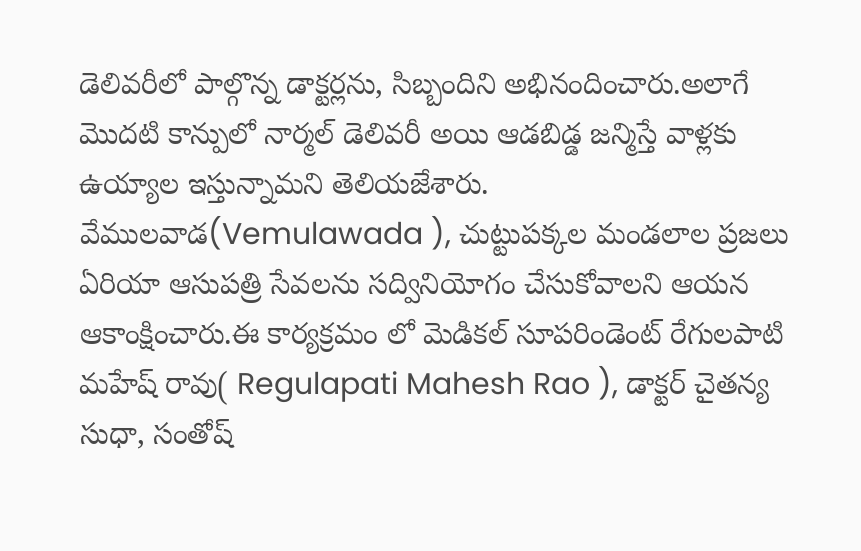డెలివరీలో పాల్గొన్న డాక్టర్లను, సిబ్బందిని అభినందించారు.అలాగే మొదటి కాన్పులో నార్మల్ డెలివరీ అయి ఆడబిడ్డ జన్మిస్తే వాళ్లకు ఉయ్యాల ఇస్తున్నామని తెలియజేశారు.
వేములవాడ(Vemulawada ), చుట్టుపక్కల మండలాల ప్రజలు ఏరియా ఆసుపత్రి సేవలను సద్వినియోగం చేసుకోవాలని ఆయన ఆకాంక్షించారు.ఈ కార్యక్రమం లో మెడికల్ సూపరిండెంట్ రేగులపాటి మహేష్ రావు( Regulapati Mahesh Rao ), డాక్టర్ చైతన్య సుధా, సంతోష్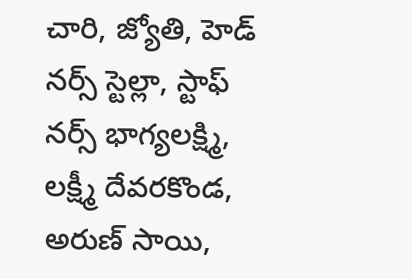చారి, జ్యోతి, హెడ్ నర్స్ స్టెల్లా, స్టాఫ్ నర్స్ భాగ్యలక్ష్మి, లక్ష్మీ దేవరకొండ, అరుణ్ సాయి,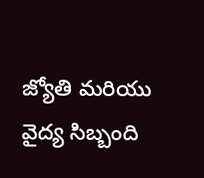జ్యోతి మరియు వైద్య సిబ్బంది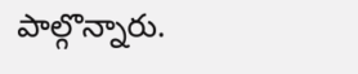పాల్గొన్నారు.